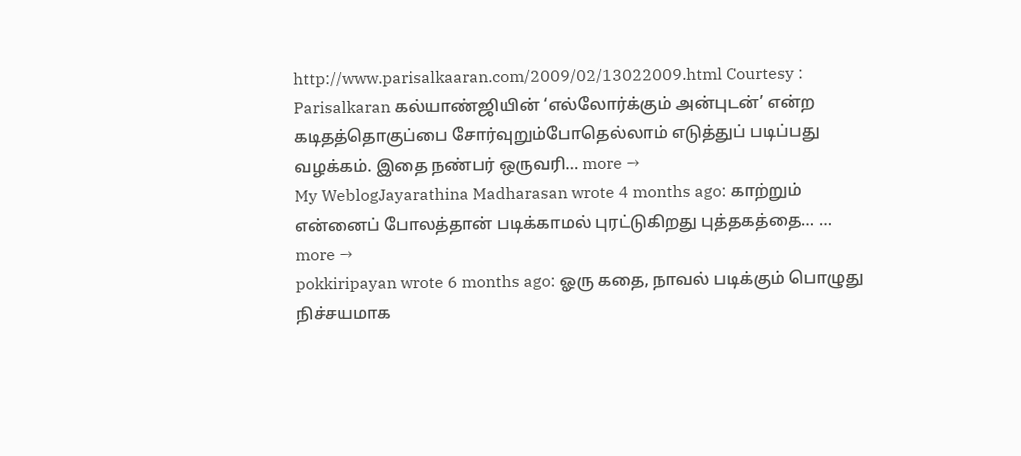http://www.parisalkaaran.com/2009/02/13022009.html Courtesy : Parisalkaran கல்யாண்ஜியின் ‘எல்லோர்க்கும் அன்புடன்’ என்ற கடிதத்தொகுப்பை சோர்வுறும்போதெல்லாம் எடுத்துப் படிப்பது வழக்கம். இதை நண்பர் ஒருவரி… more →
My WeblogJayarathina Madharasan wrote 4 months ago: காற்றும் என்னைப் போலத்தான் படிக்காமல் புரட்டுகிறது புத்தகத்தை… … more →
pokkiripayan wrote 6 months ago: ஓரு கதை, நாவல் படிக்கும் பொழுது நிச்சயமாக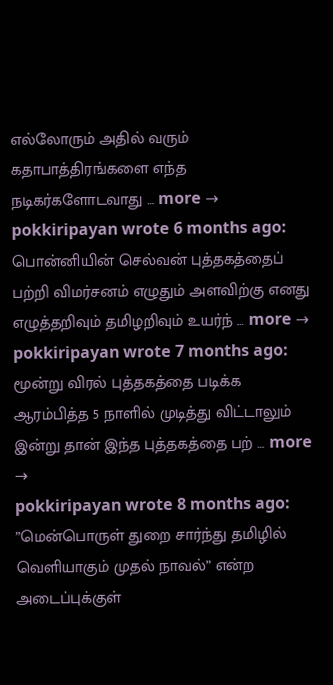எல்லோரும் அதில் வரும் கதாபாத்திரங்களை எந்த நடிகர்களோடவாது … more →
pokkiripayan wrote 6 months ago: பொன்னியின் செல்வன் புத்தகத்தைப் பற்றி விமர்சனம் எழுதும் அளவிற்கு எனது எழுத்தறிவும் தமிழறிவும் உயர்ந் … more →
pokkiripayan wrote 7 months ago: மூன்று விரல் புத்தகத்தை படிக்க ஆரம்பித்த 5 நாளில் முடித்து விட்டாலும் இன்று தான் இந்த புத்தகத்தை பற் … more →
pokkiripayan wrote 8 months ago: ”மென்பொருள் துறை சார்ந்து தமிழில் வெளியாகும் முதல் நாவல்” என்ற அடைப்புக்குள்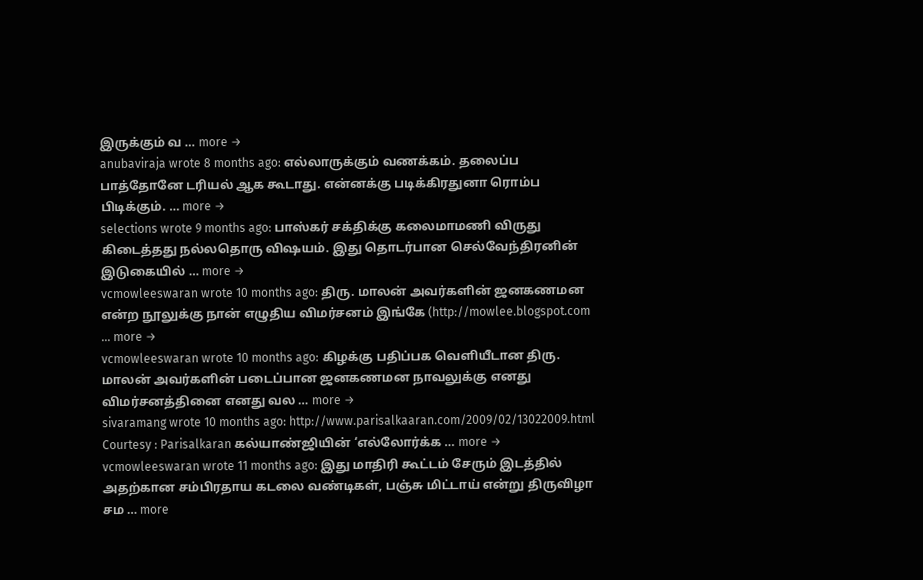இருக்கும் வ … more →
anubaviraja wrote 8 months ago: எல்லாருக்கும் வணக்கம். தலைப்ப பாத்தோனே டரியல் ஆக கூடாது. என்னக்கு படிக்கிரதுனா ரொம்ப பிடிக்கும். … more →
selections wrote 9 months ago: பாஸ்கர் சக்திக்கு கலைமாமணி விருது கிடைத்தது நல்லதொரு விஷயம். இது தொடர்பான செல்வேந்திரனின் இடுகையில் … more →
vcmowleeswaran wrote 10 months ago: திரு. மாலன் அவர்களின் ஜனகணமன என்ற நூலுக்கு நான் எழுதிய விமர்சனம் இங்கே (http://mowlee.blogspot.com … more →
vcmowleeswaran wrote 10 months ago: கிழக்கு பதிப்பக வெளியீடான திரு. மாலன் அவர்களின் படைப்பான ஜனகணமன நாவலுக்கு எனது விமர்சனத்தினை எனது வல … more →
sivaramang wrote 10 months ago: http://www.parisalkaaran.com/2009/02/13022009.html Courtesy : Parisalkaran கல்யாண்ஜியின் ‘எல்லோர்க்க … more →
vcmowleeswaran wrote 11 months ago: இது மாதிரி கூட்டம் சேரும் இடத்தில் அதற்கான சம்பிரதாய கடலை வண்டிகள், பஞ்சு மிட்டாய் என்று திருவிழா சம … more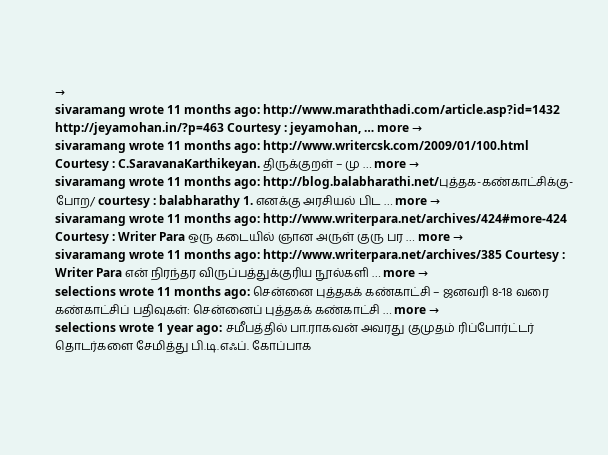→
sivaramang wrote 11 months ago: http://www.maraththadi.com/article.asp?id=1432 http://jeyamohan.in/?p=463 Courtesy : jeyamohan, … more →
sivaramang wrote 11 months ago: http://www.writercsk.com/2009/01/100.html Courtesy : C.SaravanaKarthikeyan. திருக்குறள் – மு … more →
sivaramang wrote 11 months ago: http://blog.balabharathi.net/புத்தக-கண்காட்சிக்கு-போற/ courtesy : balabharathy 1. எனக்கு அரசியல் பிட … more →
sivaramang wrote 11 months ago: http://www.writerpara.net/archives/424#more-424 Courtesy : Writer Para ஒரு கடையில் ஞான அருள் குரு பர … more →
sivaramang wrote 11 months ago: http://www.writerpara.net/archives/385 Courtesy : Writer Para என் நிரந்தர விருப்பத்துக்குரிய நூல்களி … more →
selections wrote 11 months ago: சென்னை புத்தகக் கண்காட்சி – ஜனவரி 8-18 வரை கண்காட்சிப் பதிவுகள்: சென்னைப் புத்தகக் கண்காட்சி … more →
selections wrote 1 year ago: சமீபத்தில் பா.ராகவன் அவரது குமுதம் ரிப்போர்ட்டர் தொடர்களை சேமித்து பி.டி.எஃப். கோப்பாக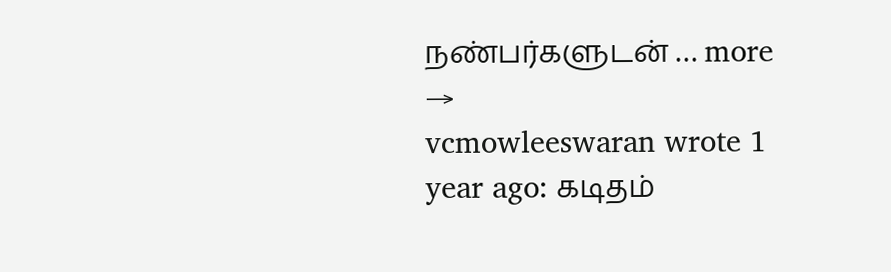நண்பர்களுடன் … more →
vcmowleeswaran wrote 1 year ago: கடிதம்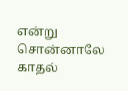என்று சொன்னாலே காதல்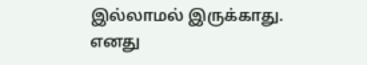இல்லாமல் இருக்காது. எனது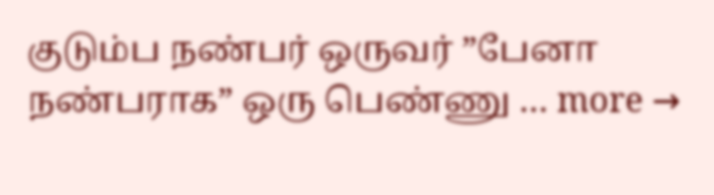குடும்ப நண்பர் ஒருவர் ”பேனா நண்பராக” ஒரு பெண்ணு … more →